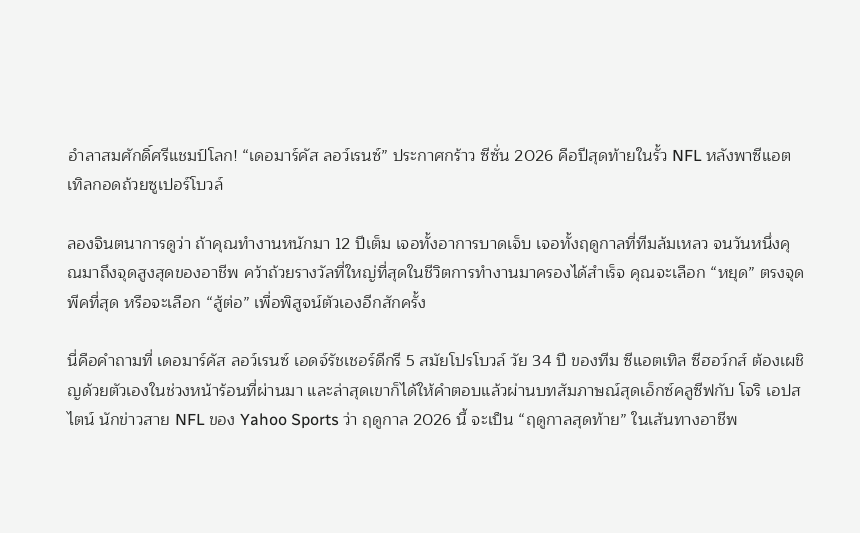อำลาสมศักดิ์ศรีแชมป์โลก! “เดอมาร์คัส ลอว์เรนซ์” ประกาศกร้าว ซีซั่น 2026 คือปีสุดท้ายในรั้ว NFL หลังพาซีแอตเทิลกอดถ้วยซูเปอร์โบวล์

ลองจินตนาการดูว่า ถ้าคุณทำงานหนักมา 12 ปีเต็ม เจอทั้งอาการบาดเจ็บ เจอทั้งฤดูกาลที่ทีมล้มเหลว จนวันหนึ่งคุณมาถึงจุดสูงสุดของอาชีพ คว้าถ้วยรางวัลที่ใหญ่ที่สุดในชีวิตการทำงานมาครองได้สำเร็จ คุณจะเลือก “หยุด” ตรงจุดพีคที่สุด หรือจะเลือก “สู้ต่อ” เพื่อพิสูจน์ตัวเองอีกสักครั้ง

นี่คือคำถามที่ เดอมาร์คัส ลอว์เรนซ์ เอดจ์รัชเชอร์ดีกรี 5 สมัยโปรโบวล์ วัย 34 ปี ของทีม ซีแอตเทิล ซีฮอว์กส์ ต้องเผชิญด้วยตัวเองในช่วงหน้าร้อนที่ผ่านมา และล่าสุดเขาก็ได้ให้คำตอบแล้วผ่านบทสัมภาษณ์สุดเอ็กซ์คลูซีฟกับ โจริ เอปสไตน์ นักข่าวสาย NFL ของ Yahoo Sports ว่า ฤดูกาล 2026 นี้ จะเป็น “ฤดูกาลสุดท้าย” ในเส้นทางอาชีพ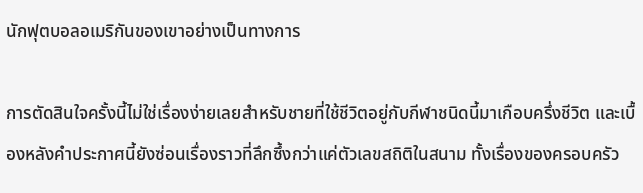นักฟุตบอลอเมริกันของเขาอย่างเป็นทางการ

การตัดสินใจครั้งนี้ไม่ใช่เรื่องง่ายเลยสำหรับชายที่ใช้ชีวิตอยู่กับกีฬาชนิดนี้มาเกือบครึ่งชีวิต และเบื้องหลังคำประกาศนี้ยังซ่อนเรื่องราวที่ลึกซึ้งกว่าแค่ตัวเลขสถิติในสนาม ทั้งเรื่องของครอบครัว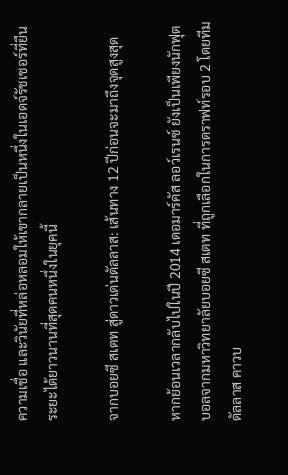ความเชื่อ และวินัยที่หล่อหลอมให้เขากลายเป็นหนึ่งในเอดจ์รัชเชอร์ที่ยืนระยะได้ยาวนานที่สุดคนหนึ่งในยุคนี้

จากบอยซี สเตท สู่ดาวเด่นดัลลาส: เส้นทาง 12 ปีก่อนจะมาถึงจุดสูงสุด

หากย้อนเวลากลับไปในปี 2014 เดอมาร์คัส ลอว์เรนซ์ ยังเป็นเพียงนักฟุตบอลจากมหาวิทยาลัยบอยซี สเตท ที่ถูกเลือกในการดราฟท์รอบ 2 โดยทีม ดัลลาส คาวบ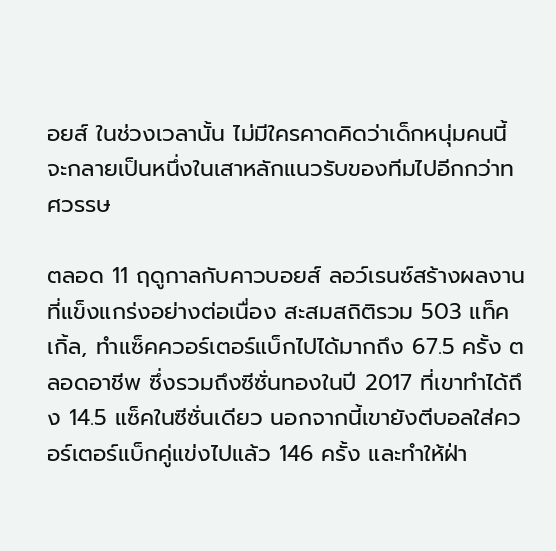อยส์ ในช่วงเวลานั้น ไม่มีใครคาดคิดว่าเด็กหนุ่มคนนี้จะกลายเป็นหนึ่งในเสาหลักแนวรับของทีมไปอีกกว่าทศวรรษ

ตลอด 11 ฤดูกาลกับคาวบอยส์ ลอว์เรนซ์สร้างผลงานที่แข็งแกร่งอย่างต่อเนื่อง สะสมสถิติรวม 503 แท็คเกิ้ล, ทำแซ็คควอร์เตอร์แบ็กไปได้มากถึง 67.5 ครั้ง ตลอดอาชีพ ซึ่งรวมถึงซีซั่นทองในปี 2017 ที่เขาทำได้ถึง 14.5 แซ็คในซีซั่นเดียว นอกจากนี้เขายังตีบอลใส่ควอร์เตอร์แบ็กคู่แข่งไปแล้ว 146 ครั้ง และทำให้ฝ่า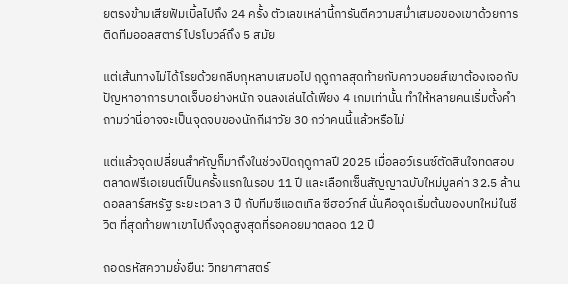ยตรงข้ามเสียฟัมเบิ้ลไปถึง 24 ครั้ง ตัวเลขเหล่านี้การันตีความสม่ำเสมอของเขาด้วยการติดทีมออลสตาร์ โปรโบวล์ถึง 5 สมัย

แต่เส้นทางไม่ได้โรยด้วยกลีบกุหลาบเสมอไป ฤดูกาลสุดท้ายกับคาวบอยส์เขาต้องเจอกับปัญหาอาการบาดเจ็บอย่างหนัก จนลงเล่นได้เพียง 4 เกมเท่านั้น ทำให้หลายคนเริ่มตั้งคำถามว่านี่อาจจะเป็นจุดจบของนักกีฬาวัย 30 กว่าคนนี้แล้วหรือไม่

แต่แล้วจุดเปลี่ยนสำคัญก็มาถึงในช่วงปิดฤดูกาลปี 2025 เมื่อลอว์เรนซ์ตัดสินใจทดสอบตลาดฟรีเอเยนต์เป็นครั้งแรกในรอบ 11 ปี และเลือกเซ็นสัญญาฉบับใหม่มูลค่า 32.5 ล้านดอลลาร์สหรัฐ ระยะเวลา 3 ปี กับทีมซีแอตเทิล ซีฮอว์กส์ นั่นคือจุดเริ่มต้นของบทใหม่ในชีวิต ที่สุดท้ายพาเขาไปถึงจุดสูงสุดที่รอคอยมาตลอด 12 ปี

ถอดรหัสความยั่งยืน: วิทยาศาสตร์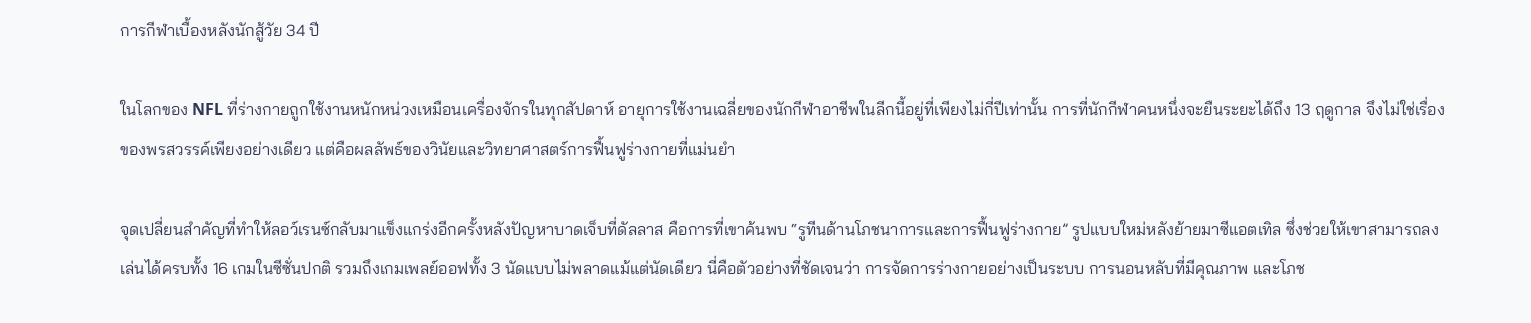การกีฬาเบื้องหลังนักสู้วัย 34 ปี

ในโลกของ NFL ที่ร่างกายถูกใช้งานหนักหน่วงเหมือนเครื่องจักรในทุกสัปดาห์ อายุการใช้งานเฉลี่ยของนักกีฬาอาชีพในลีกนี้อยู่ที่เพียงไม่กี่ปีเท่านั้น การที่นักกีฬาคนหนึ่งจะยืนระยะได้ถึง 13 ฤดูกาล จึงไม่ใช่เรื่องของพรสวรรค์เพียงอย่างเดียว แต่คือผลลัพธ์ของวินัยและวิทยาศาสตร์การฟื้นฟูร่างกายที่แม่นยำ

จุดเปลี่ยนสำคัญที่ทำให้ลอว์เรนซ์กลับมาแข็งแกร่งอีกครั้งหลังปัญหาบาดเจ็บที่ดัลลาส คือการที่เขาค้นพบ “รูทีนด้านโภชนาการและการฟื้นฟูร่างกาย” รูปแบบใหม่หลังย้ายมาซีแอตเทิล ซึ่งช่วยให้เขาสามารถลงเล่นได้ครบทั้ง 16 เกมในซีซั่นปกติ รวมถึงเกมเพลย์ออฟทั้ง 3 นัดแบบไม่พลาดแม้แต่นัดเดียว นี่คือตัวอย่างที่ชัดเจนว่า การจัดการร่างกายอย่างเป็นระบบ การนอนหลับที่มีคุณภาพ และโภช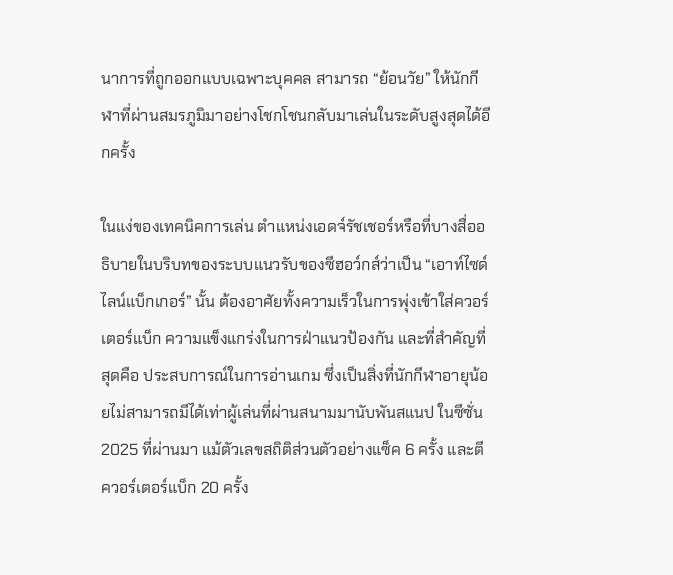นาการที่ถูกออกแบบเฉพาะบุคคล สามารถ “ย้อนวัย” ให้นักกีฬาที่ผ่านสมรภูมิมาอย่างโชกโชนกลับมาเล่นในระดับสูงสุดได้อีกครั้ง

ในแง่ของเทคนิคการเล่น ตำแหน่งเอดจ์รัชเชอร์หรือที่บางสื่ออธิบายในบริบทของระบบแนวรับของซีฮอว์กส์ว่าเป็น “เอาท์ไซด์ไลน์แบ็กเกอร์” นั้น ต้องอาศัยทั้งความเร็วในการพุ่งเข้าใส่ควอร์เตอร์แบ็ก ความแข็งแกร่งในการฝ่าแนวป้องกัน และที่สำคัญที่สุดคือ ประสบการณ์ในการอ่านเกม ซึ่งเป็นสิ่งที่นักกีฬาอายุน้อยไม่สามารถมีได้เท่าผู้เล่นที่ผ่านสนามมานับพันสแนป ในซีซั่น 2025 ที่ผ่านมา แม้ตัวเลขสถิติส่วนตัวอย่างแซ็ค 6 ครั้ง และตีควอร์เตอร์แบ็ก 20 ครั้ง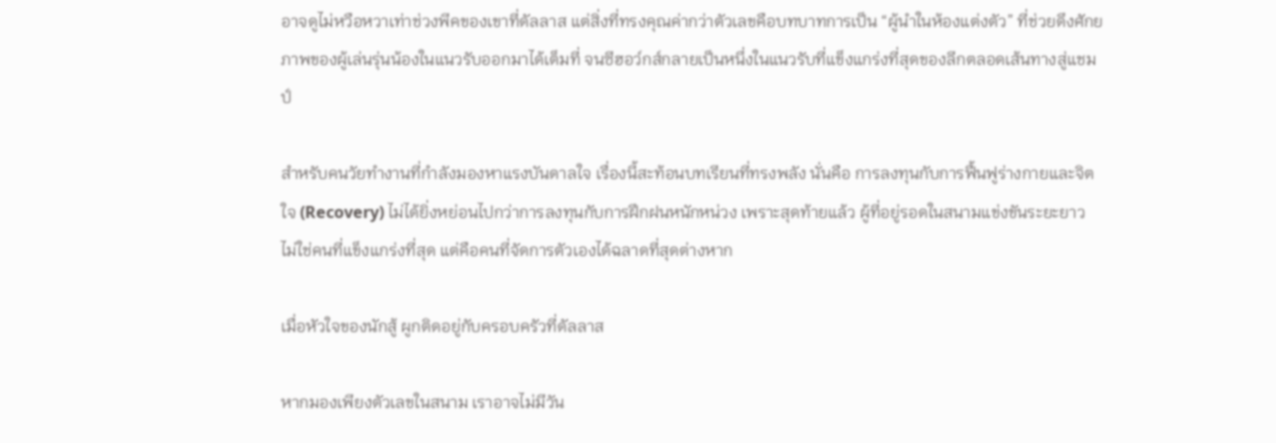อาจดูไม่หวือหวาเท่าช่วงพีคของเขาที่ดัลลาส แต่สิ่งที่ทรงคุณค่ากว่าตัวเลขคือบทบาทการเป็น “ผู้นำในห้องแต่งตัว” ที่ช่วยดึงศักยภาพของผู้เล่นรุ่นน้องในแนวรับออกมาได้เต็มที่ จนซีฮอว์กส์กลายเป็นหนึ่งในแนวรับที่แข็งแกร่งที่สุดของลีกตลอดเส้นทางสู่แชมป์

สำหรับคนวัยทำงานที่กำลังมองหาแรงบันดาลใจ เรื่องนี้สะท้อนบทเรียนที่ทรงพลัง นั่นคือ การลงทุนกับการฟื้นฟูร่างกายและจิตใจ (Recovery) ไม่ได้ยิ่งหย่อนไปกว่าการลงทุนกับการฝึกฝนหนักหน่วง เพราะสุดท้ายแล้ว ผู้ที่อยู่รอดในสนามแข่งขันระยะยาว ไม่ใช่คนที่แข็งแกร่งที่สุด แต่คือคนที่จัดการตัวเองได้ฉลาดที่สุดต่างหาก

เมื่อหัวใจของนักสู้ ผูกติดอยู่กับครอบครัวที่ดัลลาส

หากมองเพียงตัวเลขในสนาม เราอาจไม่มีวัน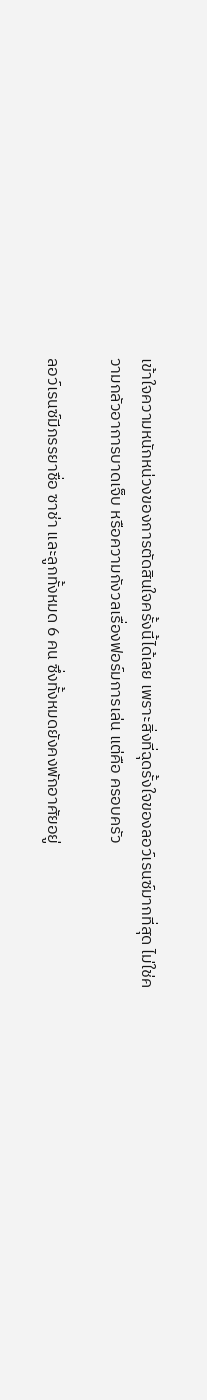เข้าใจความหนักหน่วงของการตัดสินใจครั้งนี้ได้เลย เพราะสิ่งที่ฉุดรั้งใจของลอว์เรนซ์มากที่สุด ไม่ใช่ความกลัวอาการบาดเจ็บ หรือความกังวลเรื่องฟอร์มการเล่น แต่คือ ครอบครัว

ลอว์เรนซ์มีภรรยาชื่อ ซาช่า และลูกทั้งหมด 6 คน ซึ่งทั้งหมดยังคงพักอาศัยอยู่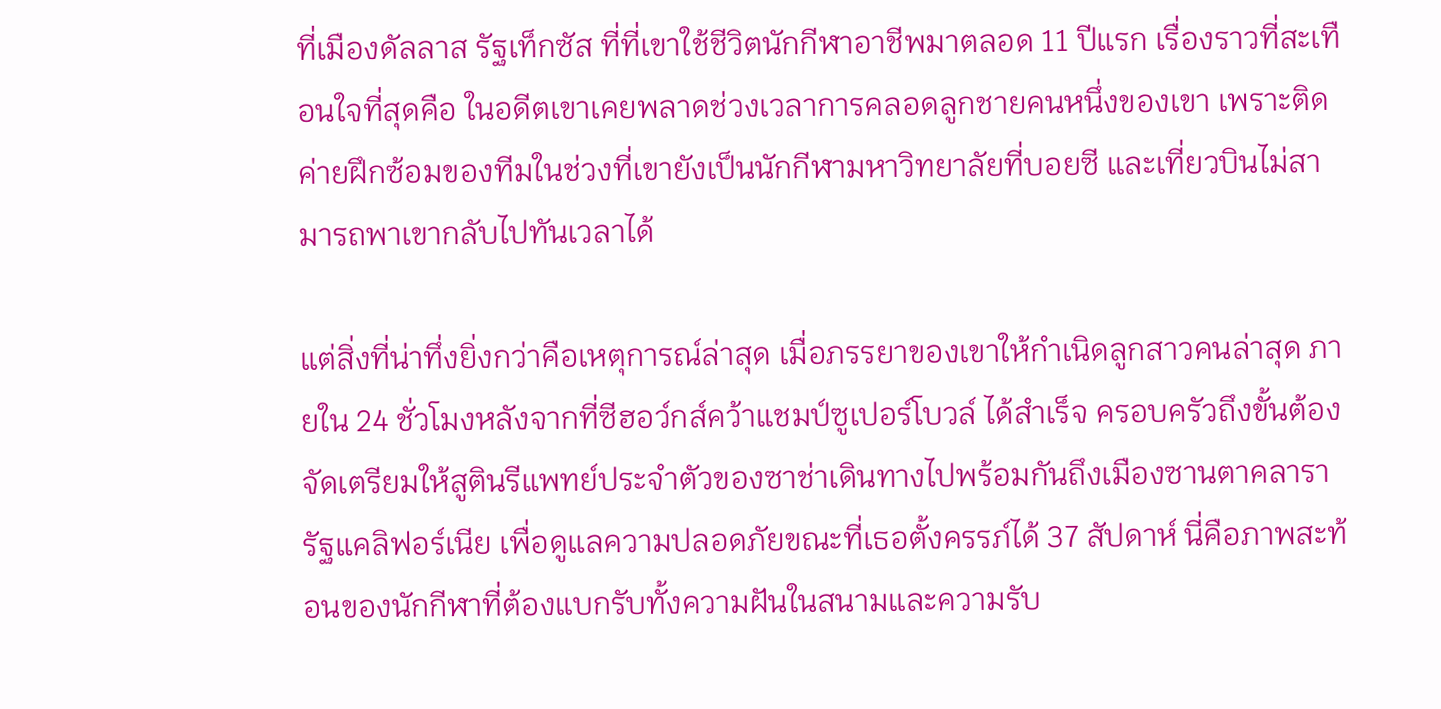ที่เมืองดัลลาส รัฐเท็กซัส ที่ที่เขาใช้ชีวิตนักกีฬาอาชีพมาตลอด 11 ปีแรก เรื่องราวที่สะเทือนใจที่สุดคือ ในอดีตเขาเคยพลาดช่วงเวลาการคลอดลูกชายคนหนึ่งของเขา เพราะติดค่ายฝึกซ้อมของทีมในช่วงที่เขายังเป็นนักกีฬามหาวิทยาลัยที่บอยซี และเที่ยวบินไม่สามารถพาเขากลับไปทันเวลาได้

แต่สิ่งที่น่าทึ่งยิ่งกว่าคือเหตุการณ์ล่าสุด เมื่อภรรยาของเขาให้กำเนิดลูกสาวคนล่าสุด ภายใน 24 ชั่วโมงหลังจากที่ซีฮอว์กส์คว้าแชมป์ซูเปอร์โบวล์ ได้สำเร็จ ครอบครัวถึงขั้นต้องจัดเตรียมให้สูตินรีแพทย์ประจำตัวของซาช่าเดินทางไปพร้อมกันถึงเมืองซานตาคลารา รัฐแคลิฟอร์เนีย เพื่อดูแลความปลอดภัยขณะที่เธอตั้งครรภ์ได้ 37 สัปดาห์ นี่คือภาพสะท้อนของนักกีฬาที่ต้องแบกรับทั้งความฝันในสนามและความรับ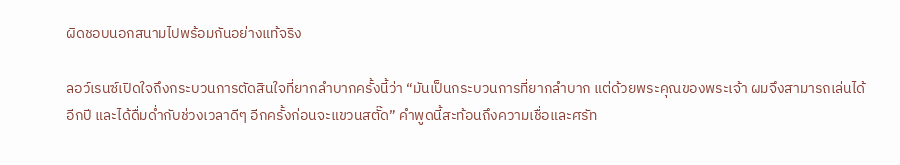ผิดชอบนอกสนามไปพร้อมกันอย่างแท้จริง

ลอว์เรนซ์เปิดใจถึงกระบวนการตัดสินใจที่ยากลำบากครั้งนี้ว่า “มันเป็นกระบวนการที่ยากลำบาก แต่ด้วยพระคุณของพระเจ้า ผมจึงสามารถเล่นได้อีกปี และได้ดื่มด่ำกับช่วงเวลาดีๆ อีกครั้งก่อนจะแขวนสตั๊ด” คำพูดนี้สะท้อนถึงความเชื่อและศรัท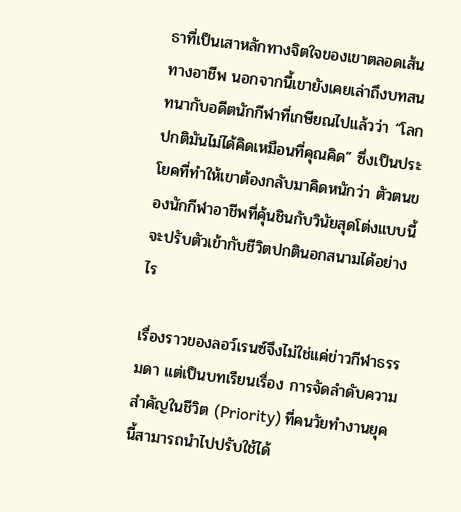ธาที่เป็นเสาหลักทางจิตใจของเขาตลอดเส้นทางอาชีพ นอกจากนี้เขายังเคยเล่าถึงบทสนทนากับอดีตนักกีฬาที่เกษียณไปแล้วว่า “โลกปกติมันไม่ได้คิดเหมือนที่คุณคิด” ซึ่งเป็นประโยคที่ทำให้เขาต้องกลับมาคิดหนักว่า ตัวตนของนักกีฬาอาชีพที่คุ้นชินกับวินัยสุดโต่งแบบนี้ จะปรับตัวเข้ากับชีวิตปกตินอกสนามได้อย่างไร

เรื่องราวของลอว์เรนซ์จึงไม่ใช่แค่ข่าวกีฬาธรรมดา แต่เป็นบทเรียนเรื่อง การจัดลำดับความสำคัญในชีวิต (Priority) ที่คนวัยทำงานยุคนี้สามารถนำไปปรับใช้ได้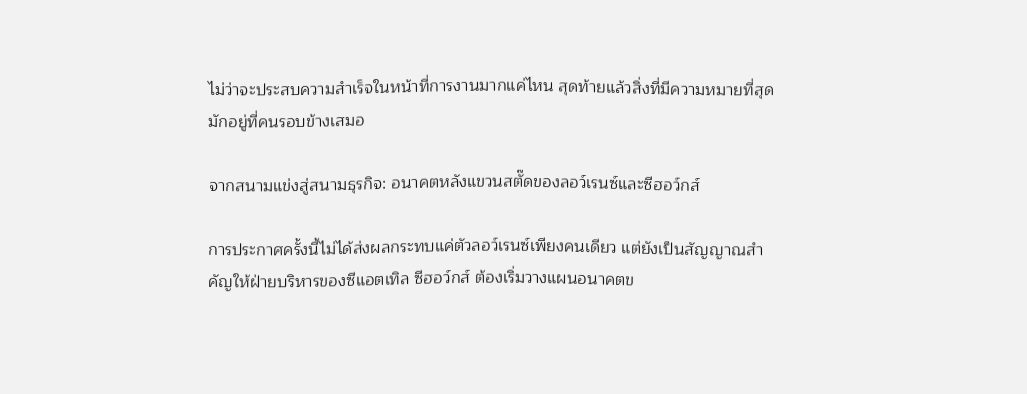ไม่ว่าจะประสบความสำเร็จในหน้าที่การงานมากแค่ไหน สุดท้ายแล้วสิ่งที่มีความหมายที่สุดมักอยู่ที่คนรอบข้างเสมอ

จากสนามแข่งสู่สนามธุรกิจ: อนาคตหลังแขวนสตั๊ดของลอว์เรนซ์และซีฮอว์กส์

การประกาศครั้งนี้ไม่ได้ส่งผลกระทบแค่ตัวลอว์เรนซ์เพียงคนเดียว แต่ยังเป็นสัญญาณสำคัญให้ฝ่ายบริหารของซีแอตเทิล ซีฮอว์กส์ ต้องเริ่มวางแผนอนาคตข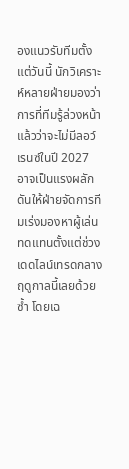องแนวรับทีมตั้งแต่วันนี้ นักวิเคราะห์หลายฝ่ายมองว่า การที่ทีมรู้ล่วงหน้าแล้วว่าจะไม่มีลอว์เรนซ์ในปี 2027 อาจเป็นแรงผลักดันให้ฝ่ายจัดการทีมเร่งมองหาผู้เล่นทดแทนตั้งแต่ช่วง เดดไลน์เทรดกลางฤดูกาลนี้เลยด้วยซ้ำ โดยเฉ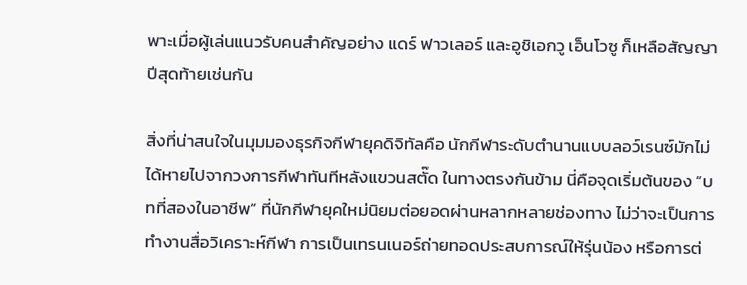พาะเมื่อผู้เล่นแนวรับคนสำคัญอย่าง แดร์ ฟาวเลอร์ และอูชิเอกวู เอ็นโวซู ก็เหลือสัญญาปีสุดท้ายเช่นกัน

สิ่งที่น่าสนใจในมุมมองธุรกิจกีฬายุคดิจิทัลคือ นักกีฬาระดับตำนานแบบลอว์เรนซ์มักไม่ได้หายไปจากวงการกีฬาทันทีหลังแขวนสตั๊ด ในทางตรงกันข้าม นี่คือจุดเริ่มต้นของ “บทที่สองในอาชีพ” ที่นักกีฬายุคใหม่นิยมต่อยอดผ่านหลากหลายช่องทาง ไม่ว่าจะเป็นการทำงานสื่อวิเคราะห์กีฬา การเป็นเทรนเนอร์ถ่ายทอดประสบการณ์ให้รุ่นน้อง หรือการต่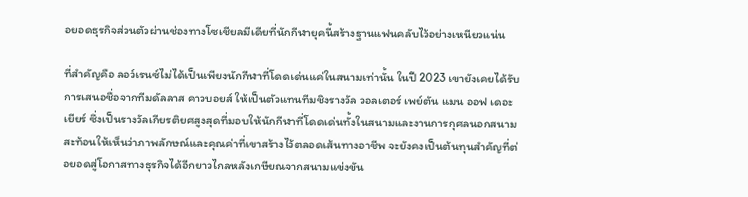อยอดธุรกิจส่วนตัวผ่านช่องทางโซเชียลมีเดียที่นักกีฬายุคนี้สร้างฐานแฟนคลับไว้อย่างเหนียวแน่น

ที่สำคัญคือ ลอว์เรนซ์ไม่ได้เป็นเพียงนักกีฬาที่โดดเด่นแค่ในสนามเท่านั้น ในปี 2023 เขายังเคยได้รับการเสนอชื่อจากทีมดัลลาส คาวบอยส์ ให้เป็นตัวแทนทีมชิงรางวัล วอลเตอร์ เพย์ตัน แมน ออฟ เดอะ เยียร์ ซึ่งเป็นรางวัลเกียรติยศสูงสุดที่มอบให้นักกีฬาที่โดดเด่นทั้งในสนามและงานการกุศลนอกสนาม สะท้อนให้เห็นว่าภาพลักษณ์และคุณค่าที่เขาสร้างไว้ตลอดเส้นทางอาชีพ จะยังคงเป็นต้นทุนสำคัญที่ต่อยอดสู่โอกาสทางธุรกิจได้อีกยาวไกลหลังเกษียณจากสนามแข่งขัน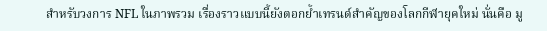สำหรับวงการ NFL ในภาพรวม เรื่องราวแบบนี้ยังตอกย้ำเทรนด์สำคัญของโลกกีฬายุคใหม่ นั่นคือ มู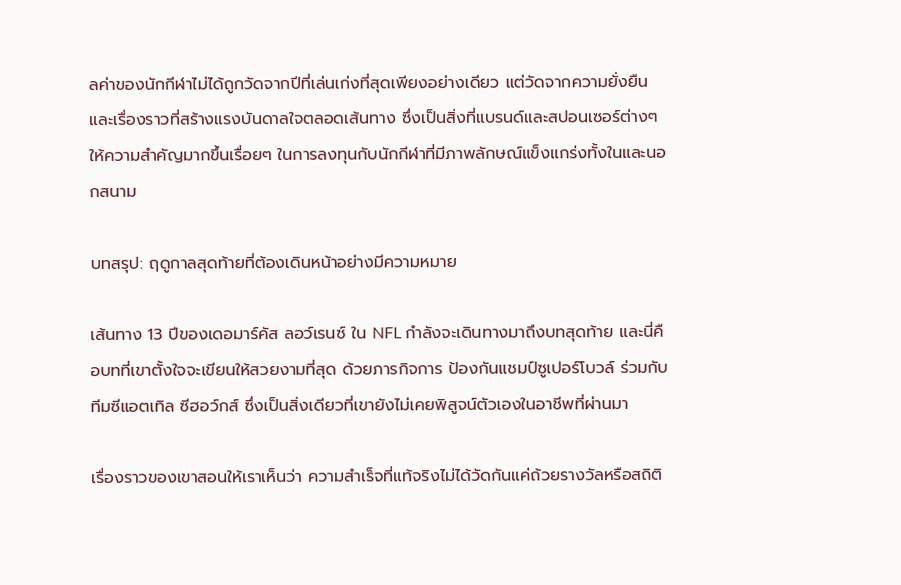ลค่าของนักกีฬาไม่ได้ถูกวัดจากปีที่เล่นเก่งที่สุดเพียงอย่างเดียว แต่วัดจากความยั่งยืนและเรื่องราวที่สร้างแรงบันดาลใจตลอดเส้นทาง ซึ่งเป็นสิ่งที่แบรนด์และสปอนเซอร์ต่างๆ ให้ความสำคัญมากขึ้นเรื่อยๆ ในการลงทุนกับนักกีฬาที่มีภาพลักษณ์แข็งแกร่งทั้งในและนอกสนาม

บทสรุป: ฤดูกาลสุดท้ายที่ต้องเดินหน้าอย่างมีความหมาย

เส้นทาง 13 ปีของเดอมาร์คัส ลอว์เรนซ์ ใน NFL กำลังจะเดินทางมาถึงบทสุดท้าย และนี่คือบทที่เขาตั้งใจจะเขียนให้สวยงามที่สุด ด้วยภารกิจการ ป้องกันแชมป์ซูเปอร์โบวล์ ร่วมกับทีมซีแอตเทิล ซีฮอว์กส์ ซึ่งเป็นสิ่งเดียวที่เขายังไม่เคยพิสูจน์ตัวเองในอาชีพที่ผ่านมา

เรื่องราวของเขาสอนให้เราเห็นว่า ความสำเร็จที่แท้จริงไม่ได้วัดกันแค่ถ้วยรางวัลหรือสถิติ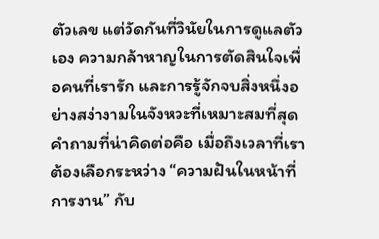ตัวเลข แต่วัดกันที่วินัยในการดูแลตัวเอง ความกล้าหาญในการตัดสินใจเพื่อคนที่เรารัก และการรู้จักจบสิ่งหนึ่งอย่างสง่างามในจังหวะที่เหมาะสมที่สุด คำถามที่น่าคิดต่อคือ เมื่อถึงเวลาที่เราต้องเลือกระหว่าง “ความฝันในหน้าที่การงาน” กับ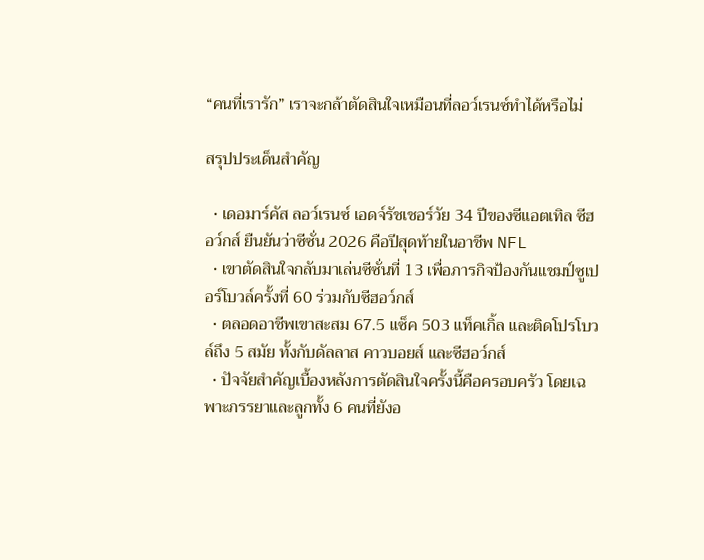“คนที่เรารัก” เราจะกล้าตัดสินใจเหมือนที่ลอว์เรนซ์ทำได้หรือไม่

สรุปประเด็นสำคัญ

  • เดอมาร์คัส ลอว์เรนซ์ เอดจ์รัชเชอร์วัย 34 ปีของซีแอตเทิล ซีฮอว์กส์ ยืนยันว่าซีซั่น 2026 คือปีสุดท้ายในอาชีพ NFL
  • เขาตัดสินใจกลับมาเล่นซีซั่นที่ 13 เพื่อภารกิจป้องกันแชมป์ซูเปอร์โบวล์ครั้งที่ 60 ร่วมกับซีฮอว์กส์
  • ตลอดอาชีพเขาสะสม 67.5 แซ็ค 503 แท็คเกิ้ล และติดโปรโบวล์ถึง 5 สมัย ทั้งกับดัลลาส คาวบอยส์ และซีฮอว์กส์
  • ปัจจัยสำคัญเบื้องหลังการตัดสินใจครั้งนี้คือครอบครัว โดยเฉพาะภรรยาและลูกทั้ง 6 คนที่ยังอ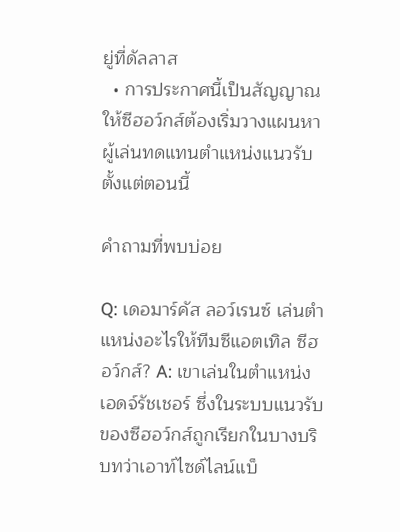ยู่ที่ดัลลาส
  • การประกาศนี้เป็นสัญญาณให้ซีฮอว์กส์ต้องเริ่มวางแผนหาผู้เล่นทดแทนตำแหน่งแนวรับตั้งแต่ตอนนี้

คำถามที่พบบ่อย

Q: เดอมาร์คัส ลอว์เรนซ์ เล่นตำแหน่งอะไรให้ทีมซีแอตเทิล ซีฮอว์กส์? A: เขาเล่นในตำแหน่งเอดจ์รัชเชอร์ ซึ่งในระบบแนวรับของซีฮอว์กส์ถูกเรียกในบางบริบทว่าเอาท์ไซด์ไลน์แบ็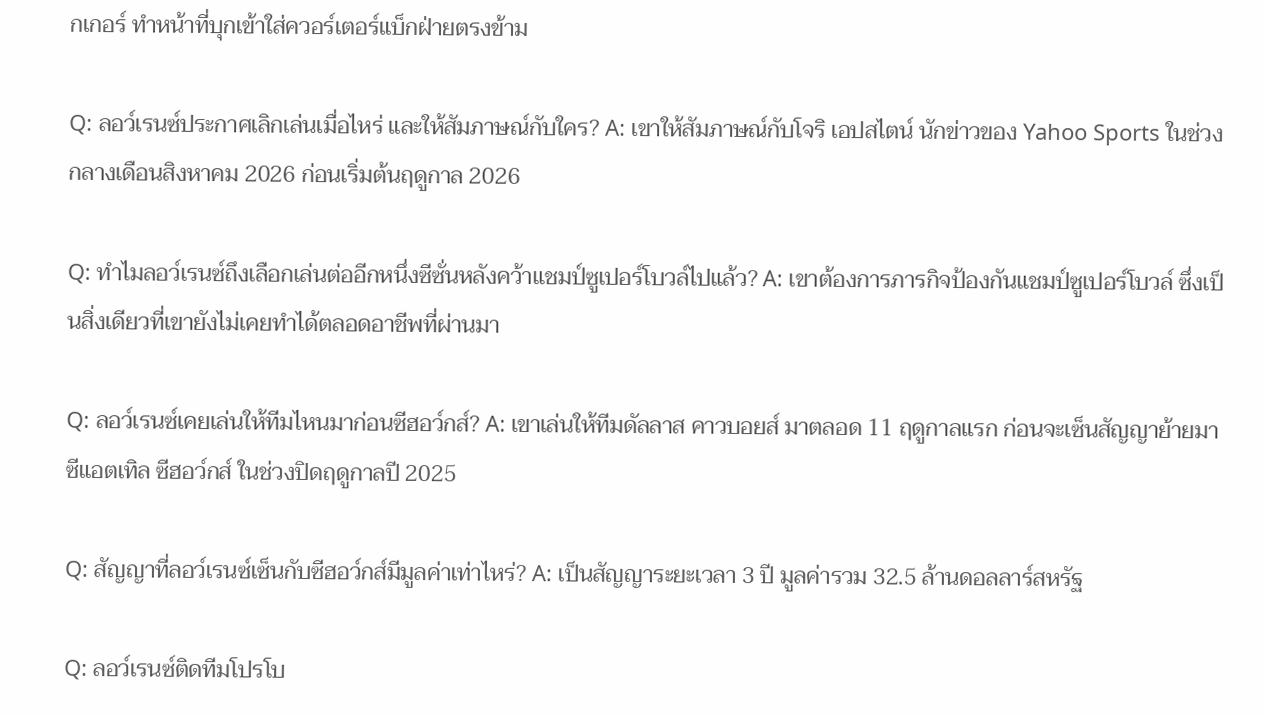กเกอร์ ทำหน้าที่บุกเข้าใส่ควอร์เตอร์แบ็กฝ่ายตรงข้าม

Q: ลอว์เรนซ์ประกาศเลิกเล่นเมื่อไหร่ และให้สัมภาษณ์กับใคร? A: เขาให้สัมภาษณ์กับโจริ เอปสไตน์ นักข่าวของ Yahoo Sports ในช่วงกลางเดือนสิงหาคม 2026 ก่อนเริ่มต้นฤดูกาล 2026

Q: ทำไมลอว์เรนซ์ถึงเลือกเล่นต่ออีกหนึ่งซีซั่นหลังคว้าแชมป์ซูเปอร์โบวล์ไปแล้ว? A: เขาต้องการภารกิจป้องกันแชมป์ซูเปอร์โบวล์ ซึ่งเป็นสิ่งเดียวที่เขายังไม่เคยทำได้ตลอดอาชีพที่ผ่านมา

Q: ลอว์เรนซ์เคยเล่นให้ทีมไหนมาก่อนซีฮอว์กส์? A: เขาเล่นให้ทีมดัลลาส คาวบอยส์ มาตลอด 11 ฤดูกาลแรก ก่อนจะเซ็นสัญญาย้ายมาซีแอตเทิล ซีฮอว์กส์ ในช่วงปิดฤดูกาลปี 2025

Q: สัญญาที่ลอว์เรนซ์เซ็นกับซีฮอว์กส์มีมูลค่าเท่าไหร่? A: เป็นสัญญาระยะเวลา 3 ปี มูลค่ารวม 32.5 ล้านดอลลาร์สหรัฐ

Q: ลอว์เรนซ์ติดทีมโปรโบ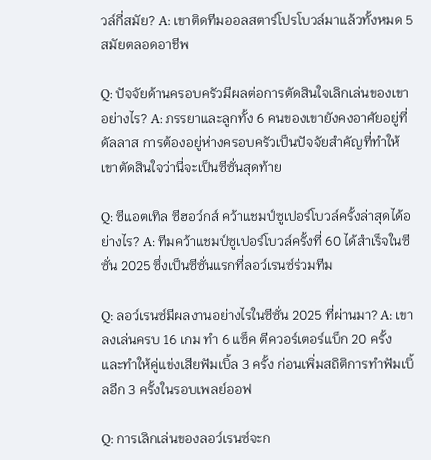วล์กี่สมัย? A: เขาติดทีมออลสตาร์โปรโบวล์มาแล้วทั้งหมด 5 สมัยตลอดอาชีพ

Q: ปัจจัยด้านครอบครัวมีผลต่อการตัดสินใจเลิกเล่นของเขาอย่างไร? A: ภรรยาและลูกทั้ง 6 คนของเขายังคงอาศัยอยู่ที่ดัลลาส การต้องอยู่ห่างครอบครัวเป็นปัจจัยสำคัญที่ทำให้เขาตัดสินใจว่านี่จะเป็นซีซั่นสุดท้าย

Q: ซีแอตเทิล ซีฮอว์กส์ คว้าแชมป์ซูเปอร์โบวล์ครั้งล่าสุดได้อย่างไร? A: ทีมคว้าแชมป์ซูเปอร์โบวล์ครั้งที่ 60 ได้สำเร็จในซีซั่น 2025 ซึ่งเป็นซีซั่นแรกที่ลอว์เรนซ์ร่วมทีม

Q: ลอว์เรนซ์มีผลงานอย่างไรในซีซั่น 2025 ที่ผ่านมา? A: เขาลงเล่นครบ 16 เกม ทำ 6 แซ็ค ตีควอร์เตอร์แบ็ก 20 ครั้ง และทำให้คู่แข่งเสียฟัมเบิ้ล 3 ครั้ง ก่อนเพิ่มสถิติการทำฟัมเบิ้ลอีก 3 ครั้งในรอบเพลย์ออฟ

Q: การเลิกเล่นของลอว์เรนซ์จะก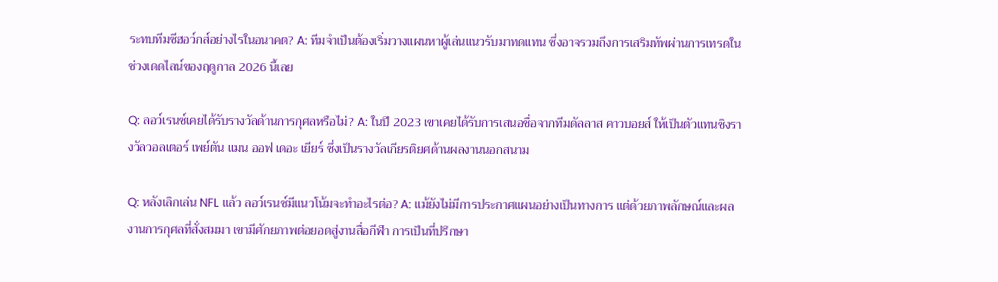ระทบทีมซีฮอว์กส์อย่างไรในอนาคต? A: ทีมจำเป็นต้องเริ่มวางแผนหาผู้เล่นแนวรับมาทดแทน ซึ่งอาจรวมถึงการเสริมทัพผ่านการเทรดในช่วงเดดไลน์ของฤดูกาล 2026 นี้เลย

Q: ลอว์เรนซ์เคยได้รับรางวัลด้านการกุศลหรือไม่? A: ในปี 2023 เขาเคยได้รับการเสนอชื่อจากทีมดัลลาส คาวบอยส์ ให้เป็นตัวแทนชิงรางวัลวอลเตอร์ เพย์ตัน แมน ออฟ เดอะ เยียร์ ซึ่งเป็นรางวัลเกียรติยศด้านผลงานนอกสนาม

Q: หลังเลิกเล่น NFL แล้ว ลอว์เรนซ์มีแนวโน้มจะทำอะไรต่อ? A: แม้ยังไม่มีการประกาศแผนอย่างเป็นทางการ แต่ด้วยภาพลักษณ์และผลงานการกุศลที่สั่งสมมา เขามีศักยภาพต่อยอดสู่งานสื่อกีฬา การเป็นที่ปรึกษา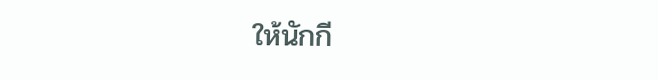ให้นักกี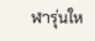ฬารุ่นให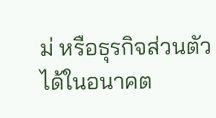ม่ หรือธุรกิจส่วนตัวได้ในอนาคต